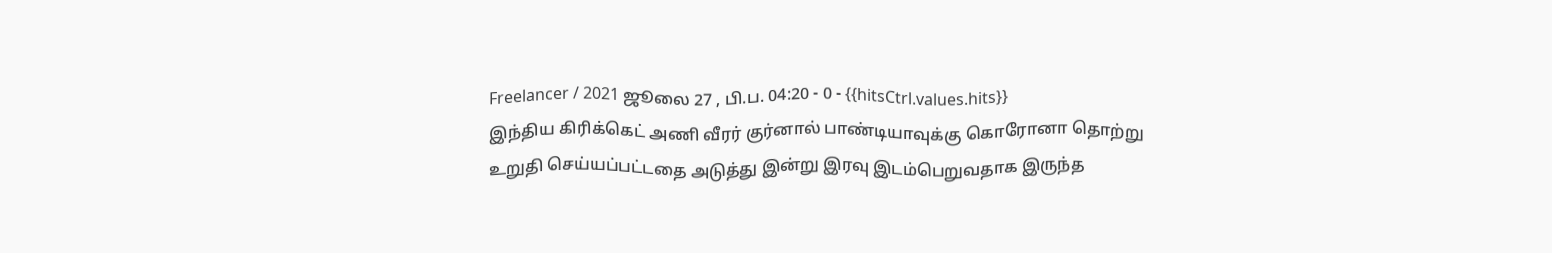Freelancer / 2021 ஜூலை 27 , பி.ப. 04:20 - 0 - {{hitsCtrl.values.hits}}
இந்திய கிரிக்கெட் அணி வீரர் குர்னால் பாண்டியாவுக்கு கொரோனா தொற்று உறுதி செய்யப்பட்டதை அடுத்து இன்று இரவு இடம்பெறுவதாக இருந்த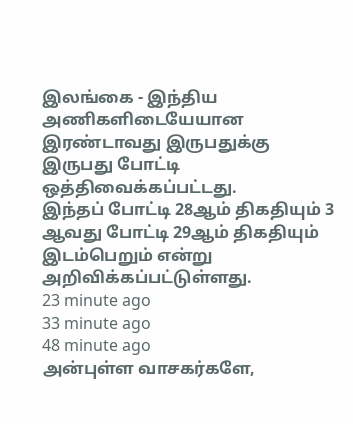இலங்கை - இந்திய அணிகளிடையேயான இரண்டாவது இருபதுக்கு இருபது போட்டி ஒத்திவைக்கப்பட்டது.
இந்தப் போட்டி 28ஆம் திகதியும் 3 ஆவது போட்டி 29ஆம் திகதியும் இடம்பெறும் என்று அறிவிக்கப்பட்டுள்ளது.
23 minute ago
33 minute ago
48 minute ago
அன்புள்ள வாசகர்களே,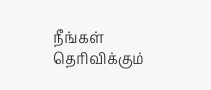நீங்கள் தெரிவிக்கும்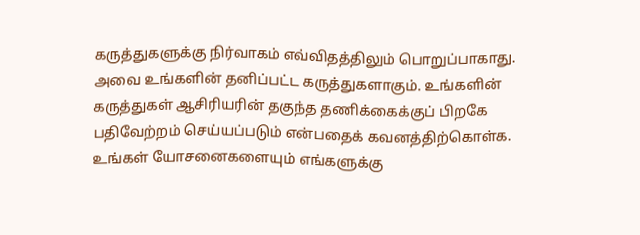கருத்துகளுக்கு நிர்வாகம் எவ்விதத்திலும் பொறுப்பாகாது. அவை உங்களின் தனிப்பட்ட கருத்துகளாகும். உங்களின் கருத்துகள் ஆசிரியரின் தகுந்த தணிக்கைக்குப் பிறகே பதிவேற்றம் செய்யப்படும் என்பதைக் கவனத்திற்கொள்க. உங்கள் யோசனைகளையும் எங்களுக்கு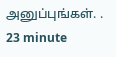அனுப்புங்கள். .
23 minute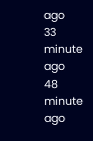ago
33 minute ago
48 minute ago